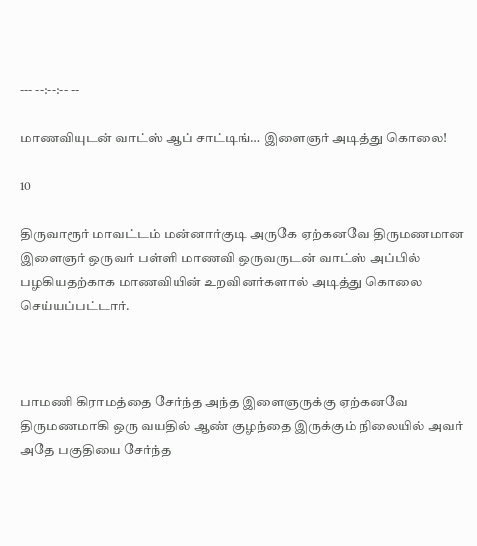--- --:--:-- --

மாணவியுடன் வாட்ஸ் ஆப் சாட்டிங்… இளைஞர் அடித்து கொலை!

10

திருவாரூர் மாவட்டம் மன்னார்குடி அருகே ஏற்கனவே திருமணமான இளைஞர் ஒருவர் பள்ளி மாணவி ஒருவருடன் வாட்ஸ் அப்பில் பழகியதற்காக மாணவியின் உறவினர்களால் அடித்து கொலை செய்யப்பட்டார்.



பாமணி கிராமத்தை சேர்ந்த அந்த இளைஞருக்கு ஏற்கனவே திருமணமாகி ஒரு வயதில் ஆண் குழந்தை இருக்கும் நிலையில் அவர் அதே பகுதியை சேர்ந்த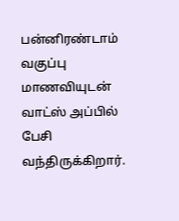பன்னிரண்டாம் வகுப்பு மாணவியுடன் வாட்ஸ் அப்பில் பேசி வந்திருக்கிறார்.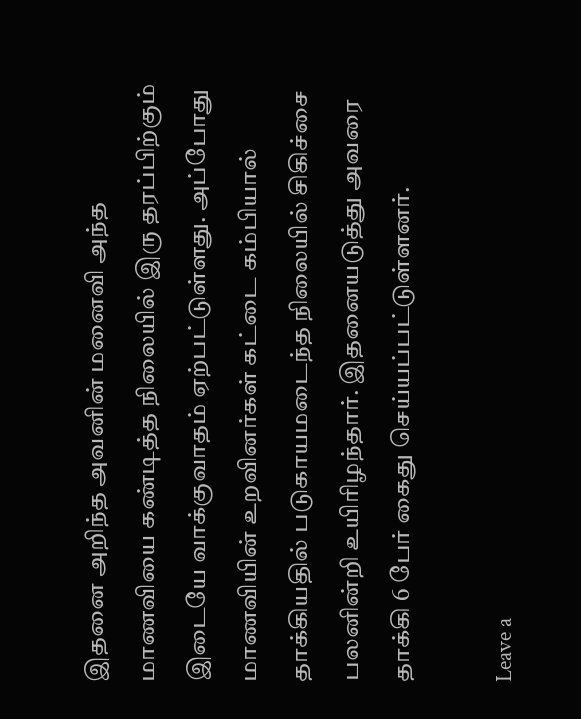இதனை அறிந்த அவனின் மனைவி அந்த மாணவியை கண்டித்த நிலையில் இரு தரப்பிற்கும் இடையே வாக்குவாதம் ஏற்பட்டுள்ளது. அப்போது மாணவியின் உறவினர்கள் கட்டை கம்பியால் தாக்கியதில் படுகாயமடைந்த நிலையில் சிகிச்சை பலனின்றி உயிரிழந்தார். இதனையடுத்து அவரை தாக்கி 6 பேர் கைது செய்யப்பட்டுள்ளனர்.

Leave a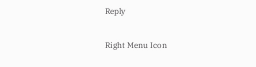Reply

Right Menu Icon